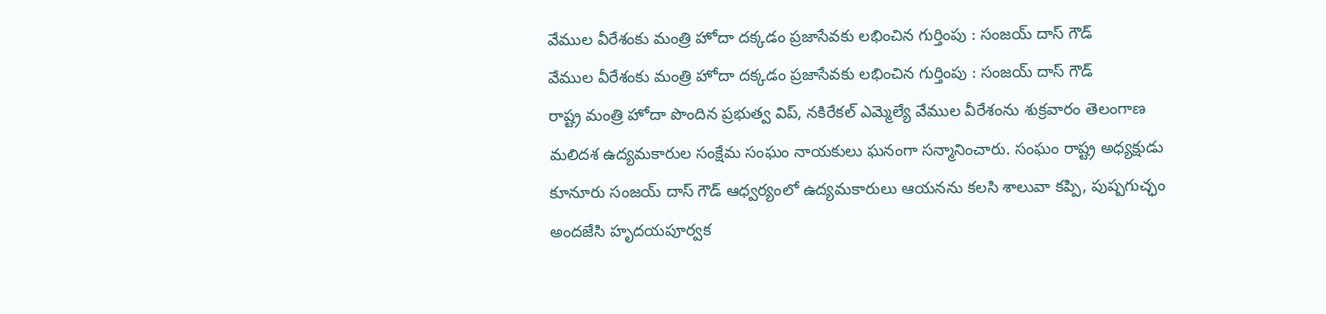వేముల వీరేశంకు మంత్రి హోదా దక్కడం ప్రజాసేవకు లభించిన గుర్తింపు : సంజయ్ దాస్ గౌడ్
వేముల వీరేశంకు మంత్రి హోదా దక్కడం ప్రజాసేవకు లభించిన గుర్తింపు : సంజయ్ దాస్ గౌడ్
రాష్ట్ర మంత్రి హోదా పొందిన ప్రభుత్వ విప్, నకిరేకల్ ఎమ్మెల్యే వేముల వీరేశంను శుక్రవారం తెలంగాణ మలిదశ ఉద్యమకారుల సంక్షేమ సంఘం నాయకులు ఘనంగా సన్మానించారు. సంఘం రాష్ట్ర అధ్యక్షుడు కూనూరు సంజయ్ దాస్ గౌడ్ ఆధ్వర్యంలో ఉద్యమకారులు ఆయనను కలసి శాలువా కప్పి, పుష్పగుచ్ఛం అందజేసి హృదయపూర్వక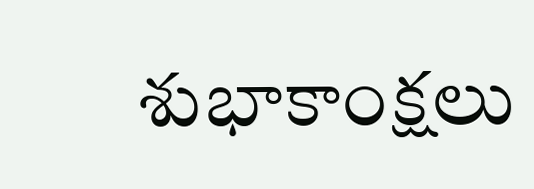శుభాకాంక్షలు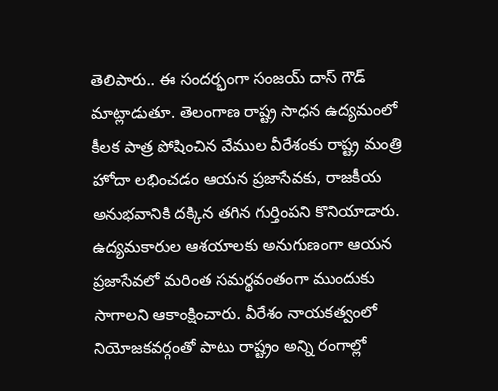తెలిపారు.. ఈ సందర్భంగా సంజయ్ దాస్ గౌడ్ మాట్లాడుతూ. తెలంగాణ రాష్ట్ర సాధన ఉద్యమంలో కీలక పాత్ర పోషించిన వేముల వీరేశంకు రాష్ట్ర మంత్రి హోదా లభించడం ఆయన ప్రజాసేవకు, రాజకీయ అనుభవానికి దక్కిన తగిన గుర్తింపని కొనియాడారు. ఉద్యమకారుల ఆశయాలకు అనుగుణంగా ఆయన ప్రజాసేవలో మరింత సమర్థవంతంగా ముందుకు సాగాలని ఆకాంక్షించారు. వీరేశం నాయకత్వంలో నియోజకవర్గంతో పాటు రాష్ట్రం అన్ని రంగాల్లో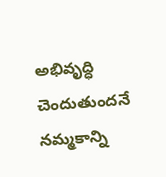అభివృద్ధి చెందుతుందనే నమ్మకాన్ని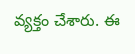వ్యక్తం చేశారు. ఈ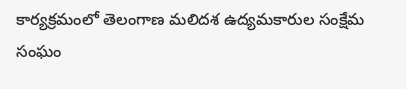కార్యక్రమంలో తెలంగాణ మలిదశ ఉద్యమకారుల సంక్షేమ సంఘం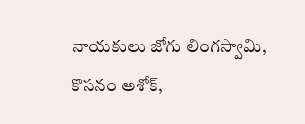నాయకులు జోగు లింగస్వామి, కొసనం అశోక్,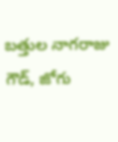బత్తుల నాగరాజు గౌడ్, జోగు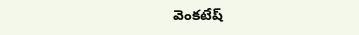వెంకటేష్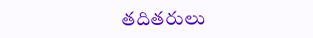తదితరులు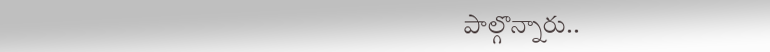పాల్గొన్నారు..